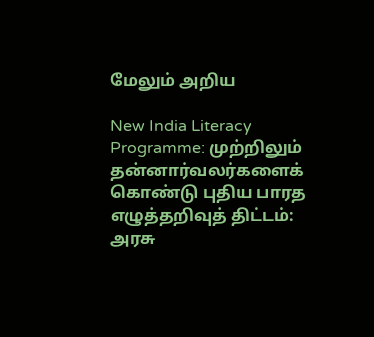மேலும் அறிய

New India Literacy Programme: முற்றிலும் தன்னார்வலர்களைக் கொண்டு புதிய பாரத எழுத்தறிவுத்‌ திட்டம்‌: அரசு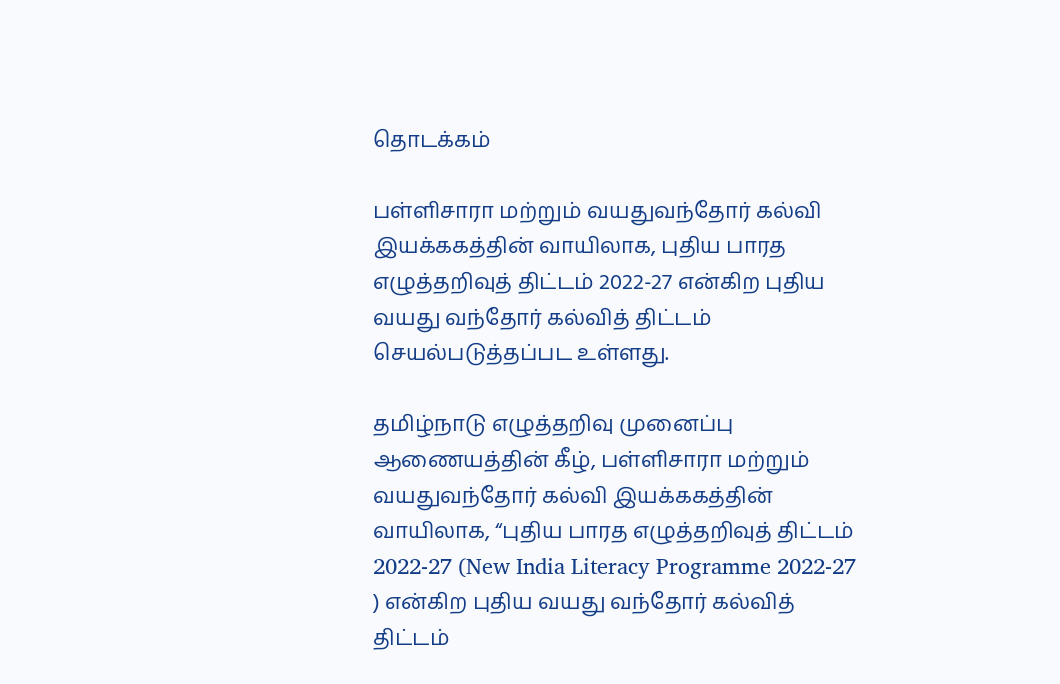தொடக்கம்

பள்ளிசாரா மற்றும்‌ வயதுவந்தோர்‌ கல்வி இயக்ககத்தின்‌ வாயிலாக, புதிய பாரத எழுத்தறிவுத்‌ திட்டம்‌ 2022-27 என்கிற புதிய வயது வந்தோர்‌ கல்வித்‌ திட்டம்‌ செயல்படுத்தப்பட உள்ளது.

தமிழ்நாடு எழுத்தறிவு முனைப்பு ஆணையத்தின்‌ கீழ்‌, பள்ளிசாரா மற்றும்‌ வயதுவந்தோர்‌ கல்வி இயக்ககத்தின்‌ வாயிலாக, “புதிய பாரத எழுத்தறிவுத்‌ திட்டம்‌ 2022-27 (New India Literacy Programme 2022-27 ) என்கிற புதிய வயது வந்தோர்‌ கல்வித்‌ திட்டம்‌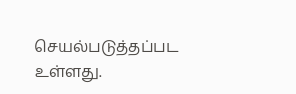செயல்படுத்தப்பட உள்ளது.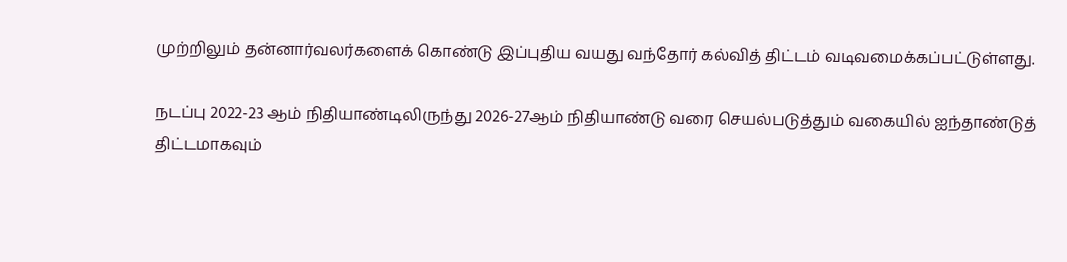முற்றிலும்‌ தன்னார்வலர்களைக்‌ கொண்டு இப்புதிய வயது வந்தோர்‌ கல்வித்‌ திட்டம்‌ வடிவமைக்கப்பட்டுள்ளது.

நடப்பு 2022-23 ஆம்‌ நிதியாண்டிலிருந்து 2026-27ஆம்‌ நிதியாண்டு வரை செயல்படுத்தும்‌ வகையில்‌ ஐந்தாண்டுத்‌ திட்டமாகவும்‌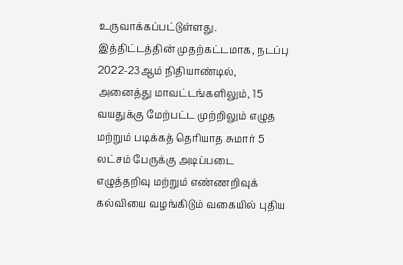உருவாக்கப்பட்டுள்ளது. இத்திட்டத்தின்‌ முதற்கட்டமாக, நடப்பு 2022-23ஆம்‌ நிதியாண்டில்‌, அனைத்து மாவட்டங்களிலும்‌, 15 வயதுக்கு மேற்பட்ட முற்றிலும்‌ எழுத மற்றும்‌ படிக்கத்‌ தெரியாத சுமார்‌ 5 லட்சம்‌ பேருக்கு அடிப்படை எழுத்தறிவு மற்றும்‌ எண்ணறிவுக்‌ கல்வியை வழங்கிடும்‌ வகையில்‌ புதிய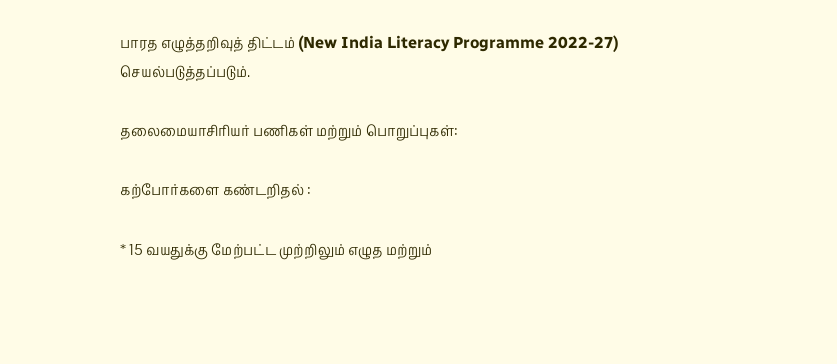பாரத எழுத்தறிவுத்‌ திட்டம்‌ (New India Literacy Programme 2022-27) செயல்படுத்தப்படும்‌.

தலைமையாசிரியர்‌ பணிகள்‌ மற்றும்‌ பொறுப்புகள்‌:

கற்போர்களை கண்டறிதல்‌ :

* 15 வயதுக்கு மேற்பட்ட முற்றிலும்‌ எழுத மற்றும்‌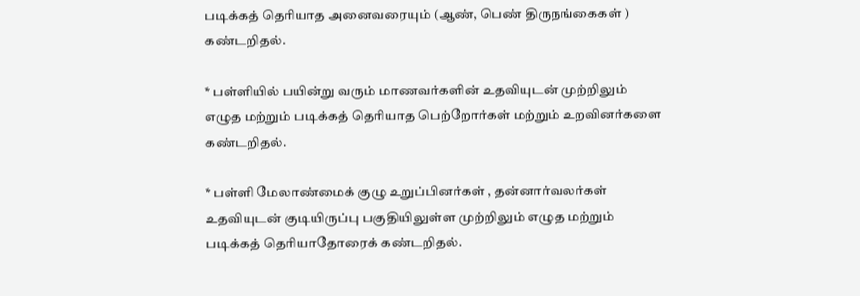படிக்கத்‌ தெரியாத அனைவரையும்‌ (ஆண்‌, பெண்‌ திருநங்கைகள்‌ ) கண்டறிதல்‌.

* பள்ளியில்‌ பயின்று வரும்‌ மாணவர்களின்‌ உதவியுடன்‌ முற்றிலும்‌ எழுத மற்றும்‌ படிக்கத்‌ தெரியாத பெற்றோர்கள்‌ மற்றும்‌ உறவினர்களை கண்டறிதல்‌.

* பள்ளி மேலாண்மைக்‌ குழு உறுப்பினர்கள்‌ , தன்னார்வலர்கள்‌ உதவியுடன்‌ குடியிருப்பு பகுதியிலுள்ள முற்றிலும்‌ எழுத மற்றும்‌ படிக்கத்‌ தெரியாதோரைக் கண்டறிதல்‌.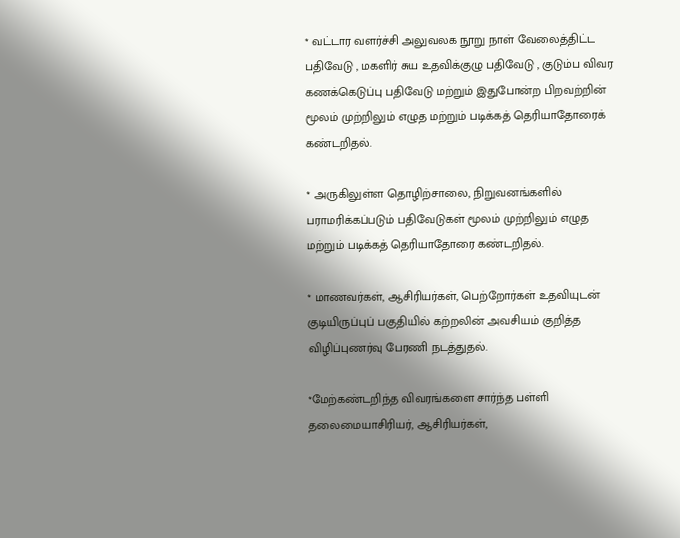* வட்டார வளர்ச்சி அலுவலக நூறு நாள்‌ வேலைத்திட்ட பதிவேடு , மகளிர்‌ சுய உதவிக்குழு பதிவேடு , குடும்ப விவர கணக்கெடுப்பு பதிவேடு மற்றும்‌ இதுபோன்ற பிறவற்றின்‌ மூலம்‌ முற்றிலும்‌ எழுத மற்றும்‌ படிக்கத்‌ தெரியாதோரைக் கண்டறிதல்‌.

* அருகிலுள்ள தொழிற்சாலை, நிறுவனங்களில்‌ பராமரிக்கப்படும்‌ பதிவேடுகள்‌ மூலம்‌ முற்றிலும்‌ எழுத மற்றும்‌ படிக்கத்‌ தெரியாதோரை கண்டறிதல்‌.

* மாணவர்கள்‌, ஆசிரியர்கள்‌, பெற்றோர்கள்‌ உதவியுடன்‌ குடியிருப்புப் பகுதியில்‌ கற்றலின்‌ அவசியம்‌ குறித்த விழிப்புணர்வு பேரணி நடத்துதல்‌.

*மேற்கண்டறிந்த விவரங்களை சார்ந்த பள்ளி தலைமையாசிரியர்‌, ஆசிரியர்கள்‌,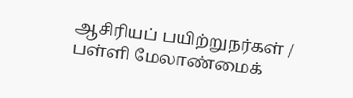ஆசிரியப்‌ பயிற்றுநர்கள்‌ / பள்ளி மேலாண்மைக்‌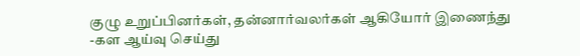குழு உறுப்பினர்கள்‌, தன்னார்வலர்கள்‌ ஆகியோர்‌ இணைந்து -கள ஆய்வு செய்து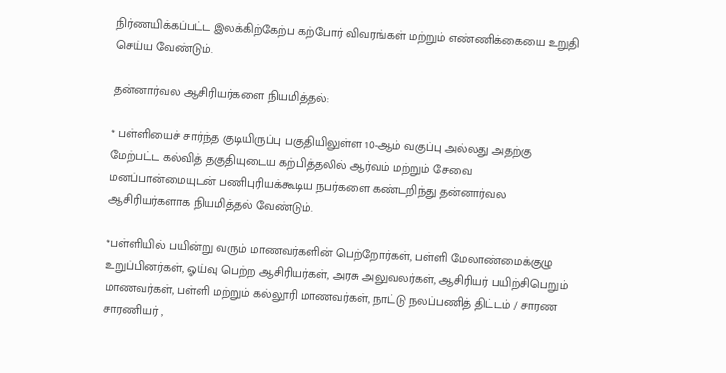நிர்ணயிக்கப்பட்ட இலக்கிற்கேற்ப கற்போர்‌ விவரங்கள்‌ மற்றும்‌ எண்ணிக்கையை உறுதி செய்ய வேண்டும்‌.

தன்னார்வல ஆசிரியர்களை நியமித்தல்‌:

* பள்ளியைச்‌ சார்ந்த குடியிருப்பு பகுதியிலுள்ள 10-ஆம்‌ வகுப்பு அல்லது அதற்கு மேற்பட்ட கல்வித்‌ தகுதியுடைய கற்பித்தலில்‌ ஆர்வம்‌ மற்றும்‌ சேவை மனப்பான்மையுடன்‌ பணிபுரியக்கூடிய நபர்களை கண்டறிந்து தன்னார்வல ஆசிரியர்களாக நியமித்தல்‌ வேண்டும்‌.

*பள்ளியில்‌ பயின்று வரும்‌ மாணவர்களின்‌ பெற்றோர்கள்‌, பள்ளி மேலாண்மைக்குழு உறுப்பினர்கள்‌, ஓய்வு பெற்ற ஆசிரியர்கள்‌, அரசு அலுவலர்கள்‌, ஆசிரியர்‌ பயிற்சிபெறும்‌ மாணவர்கள்‌, பள்ளி மற்றும்‌ கல்லூரி மாணவர்கள்‌, நாட்டு நலப்பணித்‌ திட்டம்‌ / சாரண சாரணியர்‌ ,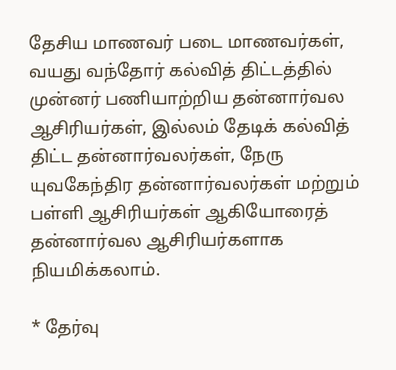தேசிய மாணவர்‌ படை மாணவர்கள்‌, வயது வந்தோர்‌ கல்வித்‌ திட்டத்தில்‌ முன்னர்‌ பணியாற்றிய தன்னார்வல ஆசிரியர்கள்‌, இல்லம்‌ தேடிக்‌ கல்வித்‌ திட்ட தன்னார்வலர்கள்‌, நேரு யுவகேந்திர தன்னார்வலர்கள்‌ மற்றும்‌ பள்ளி ஆசிரியர்கள்‌ ஆகியோரைத்‌ தன்னார்வல ஆசிரியர்களாக நியமிக்கலாம்‌.

* தேர்வு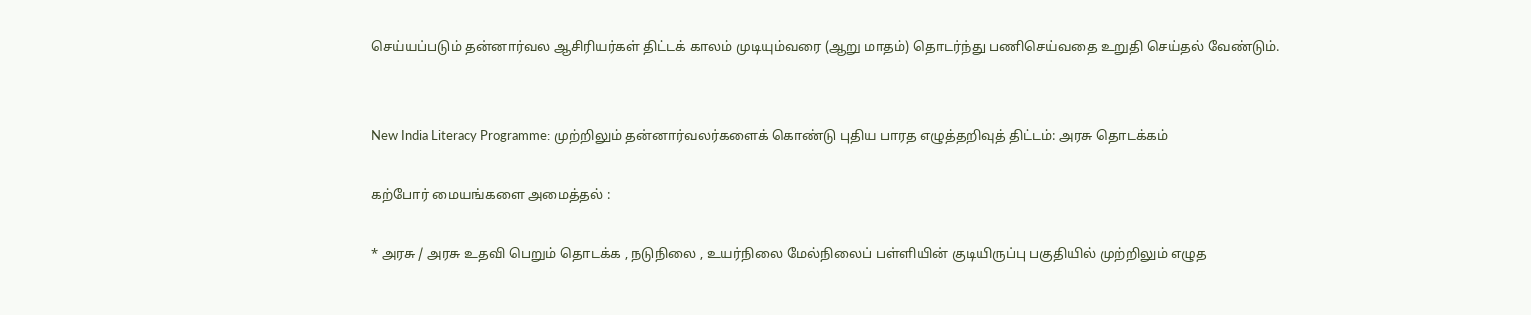செய்யப்படும்‌ தன்னார்வல ஆசிரியர்கள்‌ திட்டக்‌ காலம்‌ முடியும்வரை (ஆறு மாதம்‌) தொடர்ந்து பணிசெய்வதை உறுதி செய்தல்‌ வேண்டும்‌.


New India Literacy Programme: முற்றிலும் தன்னார்வலர்களைக் கொண்டு புதிய பாரத எழுத்தறிவுத்‌ திட்டம்‌: அரசு தொடக்கம்

கற்போர்‌ மையங்களை அமைத்தல்‌ :

* அரசு / அரசு உதவி பெறும்‌ தொடக்க , நடுநிலை , உயர்நிலை மேல்நிலைப்‌ பள்ளியின்‌ குடியிருப்பு பகுதியில்‌ முற்றிலும்‌ எழுத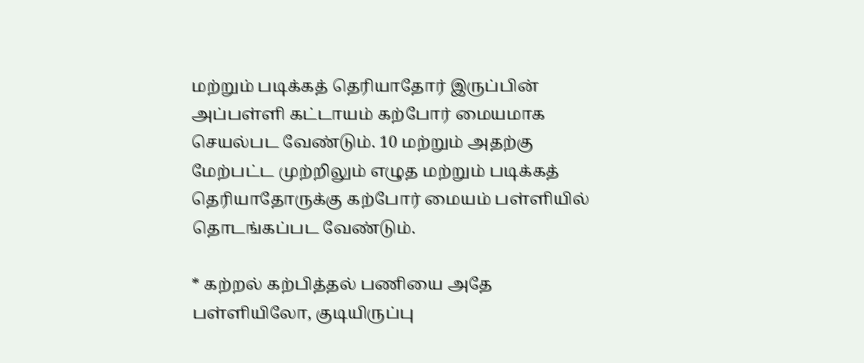மற்றும்‌ படிக்கத்‌ தெரியாதோர்‌ இருப்பின்‌ அப்பள்ளி கட்டாயம்‌ கற்போர்‌ மையமாக செயல்பட வேண்டும்‌. 10 மற்றும்‌ அதற்கு மேற்பட்ட முற்றிலும்‌ எழுத மற்றும்‌ படிக்கத்‌ தெரியாதோருக்கு கற்போர்‌ மையம்‌ பள்ளியில்‌ தொடங்கப்பட வேண்டும்‌.

* கற்றல்‌ கற்பித்தல்‌ பணியை அதே பள்ளியிலோ, குடியிருப்பு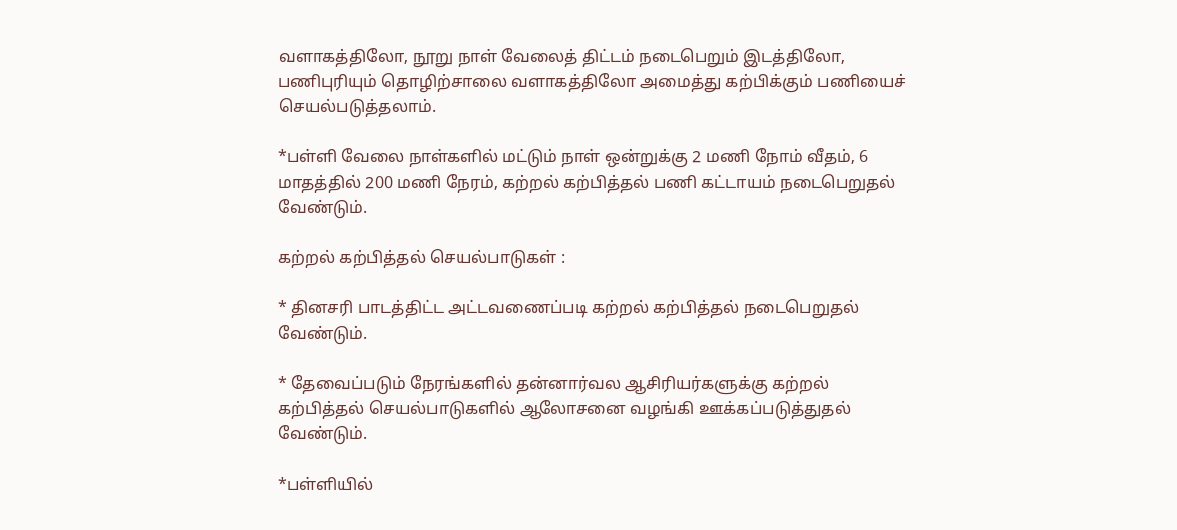வளாகத்திலோ, நூறு நாள்‌ வேலைத்‌ திட்டம்‌ நடைபெறும்‌ இடத்திலோ, பணிபுரியும்‌ தொழிற்சாலை வளாகத்திலோ அமைத்து கற்பிக்கும்‌ பணியைச் செயல்படுத்தலாம்‌.

*பள்ளி வேலை நாள்களில்‌ மட்டும்‌ நாள்‌ ஒன்றுக்கு 2 மணி நோம்‌ வீதம்‌, 6 மாதத்தில்‌ 200 மணி நேரம், கற்றல்‌ கற்பித்தல்‌ பணி கட்டாயம்‌ நடைபெறுதல்‌ வேண்டும்‌.

கற்றல்‌ கற்பித்தல்‌ செயல்பாடுகள்‌ :

* தினசரி பாடத்திட்ட அட்டவணைப்படி கற்றல்‌ கற்பித்தல்‌ நடைபெறுதல்‌ வேண்டும்‌.

* தேவைப்படும்‌ நேரங்களில்‌ தன்னார்வல ஆசிரியர்களுக்கு கற்றல்‌ கற்பித்தல்‌ செயல்பாடுகளில்‌ ஆலோசனை வழங்கி ஊக்கப்படுத்துதல்‌ வேண்டும்‌.

*பள்ளியில்‌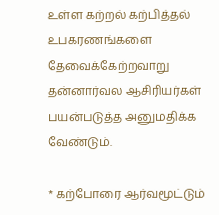உள்ள கற்றல்‌ கற்பித்தல்‌ உபகரணங்களை தேவைக்‌கேற்றவாறு தன்னார்வல ஆசிரியர்கள்‌ பயன்படுத்த அனுமதிக்க வேண்டும்‌.

* கற்போரை ஆர்வமூட்டும்‌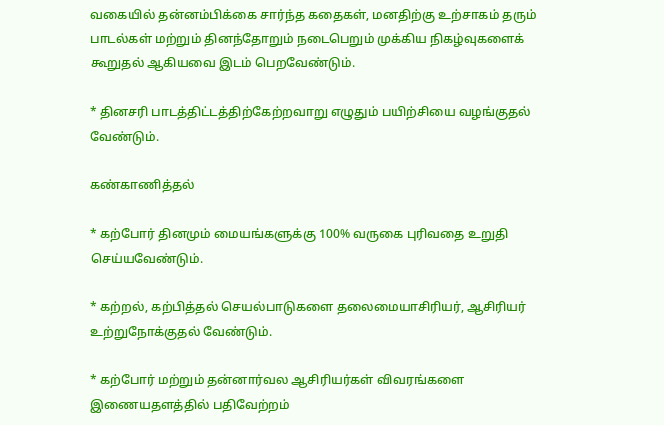வகையில்‌ தன்னம்பிக்கை சார்ந்த கதைகள்‌, மனதிற்கு உற்சாகம்‌ தரும்‌ பாடல்கள்‌ மற்றும்‌ தினந்தோறும்‌ நடைபெறும்‌ முக்கிய நிகழ்வுகளைக் கூறுதல்‌ ஆகியவை இடம்‌ பெறவேண்டும்‌.

* தினசரி பாடத்திட்டத்திற்கேற்றவாறு எழுதும்‌ பயிற்சியை வழங்குதல்‌ வேண்டும்‌.

கண்காணித்தல்‌

* கற்போர்‌ தினமும்‌ மையங்களுக்கு 100% வருகை புரிவதை உறுதி செய்யவேண்டும்‌.

* கற்றல், கற்பித்தல்‌ செயல்பாடுகளை தலைமையாசிரியர்‌, ஆசிரியர்‌ உற்றுநோக்குதல்‌ வேண்டும்‌.

* கற்போர்‌ மற்றும்‌ தன்னார்வல ஆசிரியர்கள்‌ விவரங்களை இணையதளத்தில்‌ பதிவேற்றம்‌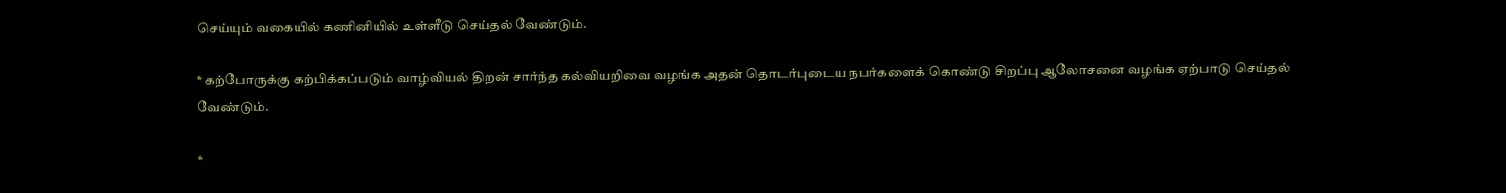செய்யும்‌ வகையில்‌ கணினியில்‌ உள்ளீடு செய்தல்‌ வேண்டும்‌.

* கற்போருக்கு கற்பிக்கப்படும்‌ வாழ்வியல்‌ திறன்‌ சார்ந்த கல்வியறிவை வழங்க அதன்‌ தொடர்புடைய நபர்களைக்‌ கொண்டு சிறப்பு ஆலோசனை வழங்க ஏற்பாடு செய்தல்‌ வேண்டும்‌.

*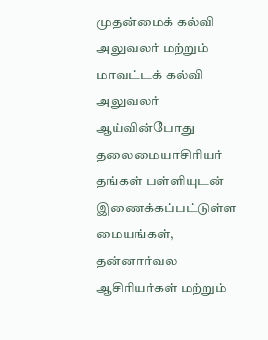முதன்மைக்‌ கல்வி அலுவலர்‌ மற்றும்‌ மாவட்டக்‌ கல்வி அலுவலர்‌ ஆய்வின்போது தலைமையாசிரியர்‌ தங்கள்‌ பள்ளியுடன்‌ இணைக்கப்பட்டுள்ள மையங்கள்‌, தன்னார்வல ஆசிரியர்கள்‌ மற்றும்‌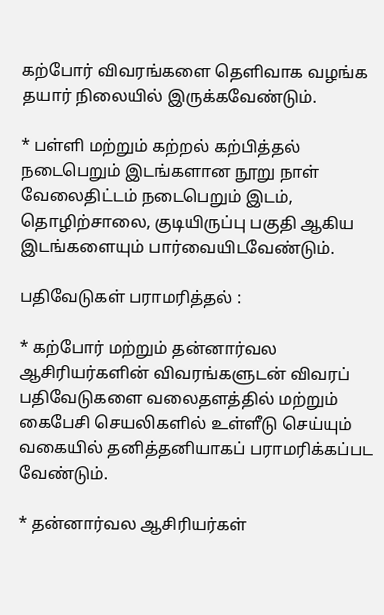கற்போர்‌ விவரங்களை தெளிவாக வழங்க தயார்‌ நிலையில்‌ இருக்கவேண்டும்‌.

* பள்ளி மற்றும்‌ கற்றல்‌ கற்பித்தல்‌ நடைபெறும்‌ இடங்களான நூறு நாள்‌ வேலைதிட்டம்‌ நடைபெறும்‌ இடம், தொழிற்சாலை, குடியிருப்பு பகுதி ஆகிய இடங்களையும்‌ பார்வையிடவேண்டும்‌.

பதிவேடுகள்‌ பராமரித்தல்‌ :

* கற்போர்‌ மற்றும்‌ தன்னார்வல ஆசிரியர்களின்‌ விவரங்களுடன்‌ விவரப்‌ பதிவேடுகளை வலைதளத்தில்‌ மற்றும்‌ கைபேசி செயலிகளில்‌ உள்ளீடு செய்யும்‌ வகையில்‌ தனித்தனியாகப் பராமரிக்கப்பட வேண்டும்‌.

* தன்னார்வல ஆசிரியர்கள்‌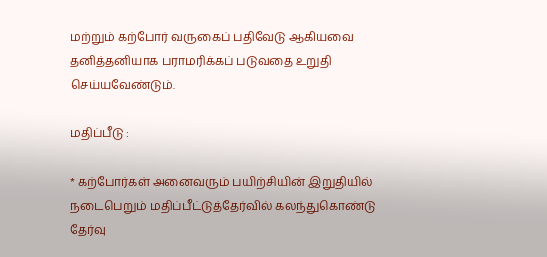மற்றும்‌ கற்போர்‌ வருகைப்‌ பதிவேடு ஆகியவை தனித்தனியாக பராமரிக்கப்‌ படுவதை உறுதி செய்யவேண்டும்‌.

மதிப்பீடு :

* கற்போர்கள்‌ அனைவரும்‌ பயிற்சியின்‌ இறுதியில்‌ நடைபெறும்‌ மதிப்பீட்டுத்‌தேர்வில்‌ கலந்துகொண்டு தேர்வு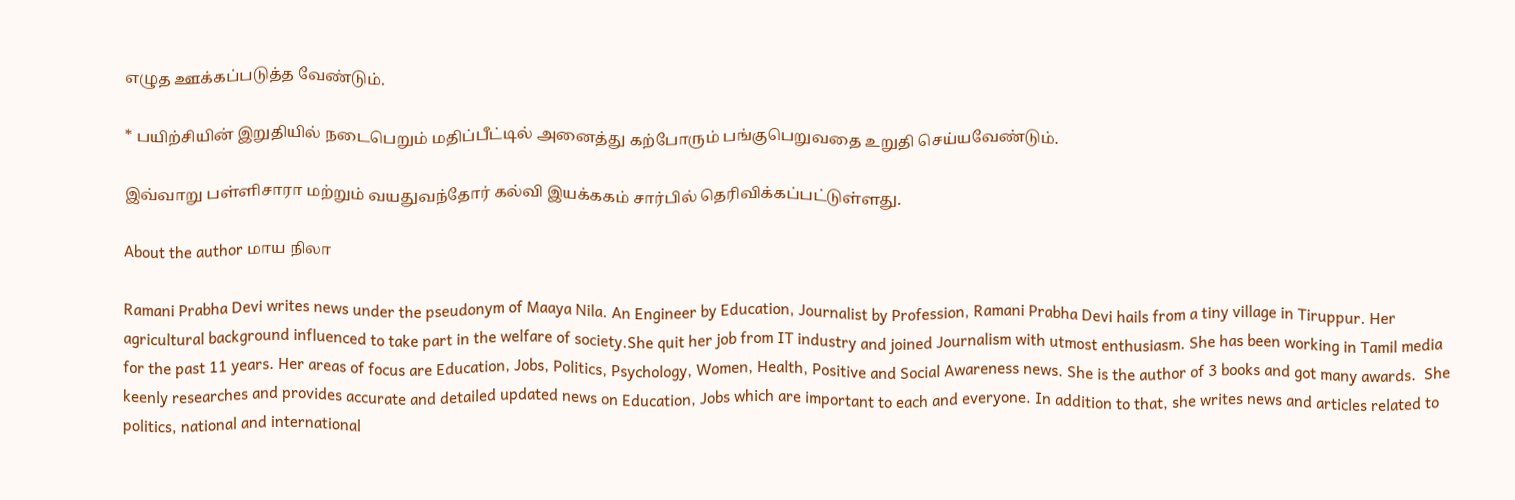எழுத ஊக்கப்படுத்த வேண்டும்‌.

* பயிற்சியின்‌ இறுதியில்‌ நடைபெறும்‌ மதிப்பீட்டில்‌ அனைத்து கற்போரும்‌ பங்குபெறுவதை உறுதி செய்யவேண்டும்‌.

இவ்வாறு பள்ளிசாரா மற்றும்‌ வயதுவந்தோர்‌ கல்வி இயக்ககம் சார்பில் தெரிவிக்கப்பட்டுள்ளது.

About the author மாய நிலா

Ramani Prabha Devi writes news under the pseudonym of Maaya Nila. An Engineer by Education, Journalist by Profession, Ramani Prabha Devi hails from a tiny village in Tiruppur. Her agricultural background influenced to take part in the welfare of society.She quit her job from IT industry and joined Journalism with utmost enthusiasm. She has been working in Tamil media for the past 11 years. Her areas of focus are Education, Jobs, Politics, Psychology, Women, Health, Positive and Social Awareness news. She is the author of 3 books and got many awards.  She keenly researches and provides accurate and detailed updated news on Education, Jobs which are important to each and everyone. In addition to that, she writes news and articles related to politics, national and international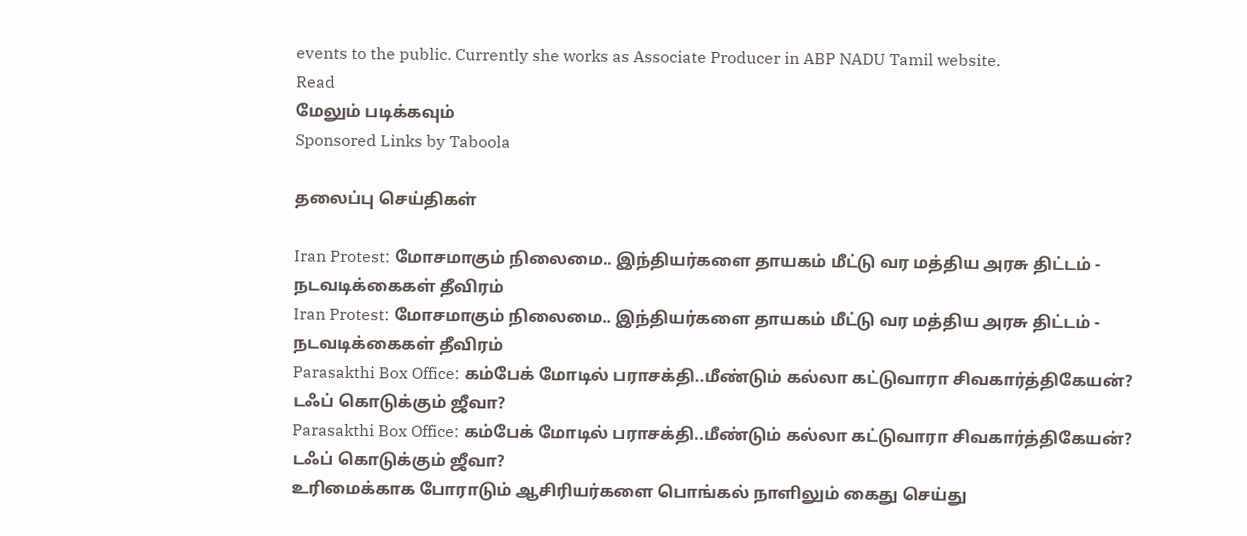events to the public. Currently she works as Associate Producer in ABP NADU Tamil website.
Read
மேலும் படிக்கவும்
Sponsored Links by Taboola

தலைப்பு செய்திகள்

Iran Protest: மோசமாகும் நிலைமை.. இந்தியர்களை தாயகம் மீட்டு வர மத்திய அரசு திட்டம் - நடவடிக்கைகள் தீவிரம்
Iran Protest: மோசமாகும் நிலைமை.. இந்தியர்களை தாயகம் மீட்டு வர மத்திய அரசு திட்டம் - நடவடிக்கைகள் தீவிரம்
Parasakthi Box Office: கம்பேக் மோடில் பராசக்தி..மீண்டும் கல்லா கட்டுவாரா சிவகார்த்திகேயன்? டஃப் கொடுக்கும் ஜீவா?
Parasakthi Box Office: கம்பேக் மோடில் பராசக்தி..மீண்டும் கல்லா கட்டுவாரா சிவகார்த்திகேயன்? டஃப் கொடுக்கும் ஜீவா?
உரிமைக்காக போராடும் ஆசிரியர்களை பொங்கல் நாளிலும் கைது செய்து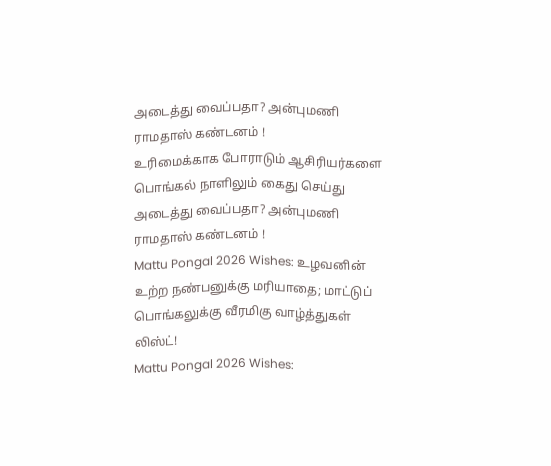அடைத்து வைப்பதா? அன்புமணி ராமதாஸ் கண்டனம் !
உரிமைக்காக போராடும் ஆசிரியர்களை பொங்கல் நாளிலும் கைது செய்து அடைத்து வைப்பதா? அன்புமணி ராமதாஸ் கண்டனம் !
Mattu Pongal 2026 Wishes: உழவனின் உற்ற நண்பனுக்கு மரியாதை; மாட்டுப் பொங்கலுக்கு வீரமிகு வாழ்த்துகள் லிஸ்ட்!
Mattu Pongal 2026 Wishes: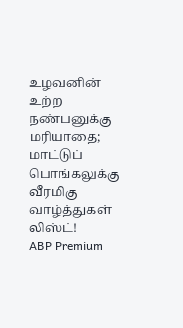உழவனின் உற்ற நண்பனுக்கு மரியாதை; மாட்டுப் பொங்கலுக்கு வீரமிகு வாழ்த்துகள் லிஸ்ட்!
ABP Premium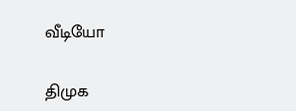வீடியோ

திமுக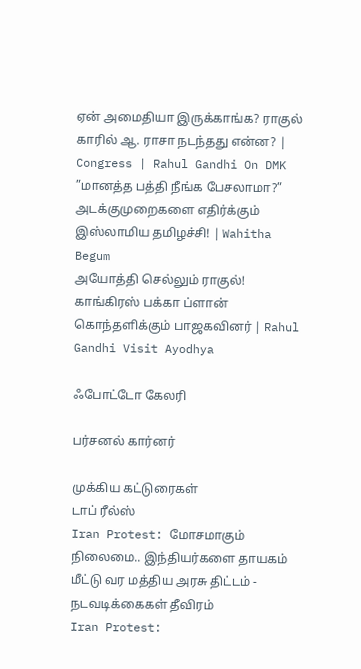ஏன் அமைதியா இருக்காங்க? ராகுல் காரில் ஆ. ராசா நடந்தது என்ன? | Congress | Rahul Gandhi On DMK
”மானத்த பத்தி நீங்க பேசலாமா?” அடக்குமுறைகளை எதிர்க்கும் இஸ்லாமிய தமிழச்சி! | Wahitha Begum
அயோத்தி செல்லும் ராகுல்! காங்கிரஸ் பக்கா ப்ளான் கொந்தளிக்கும் பாஜகவினர் | Rahul Gandhi Visit Ayodhya

ஃபோட்டோ கேலரி

பர்சனல் கார்னர்

முக்கிய கட்டுரைகள்
டாப் ரீல்ஸ்
Iran Protest: மோசமாகும் நிலைமை.. இந்தியர்களை தாயகம் மீட்டு வர மத்திய அரசு திட்டம் - நடவடிக்கைகள் தீவிரம்
Iran Protest: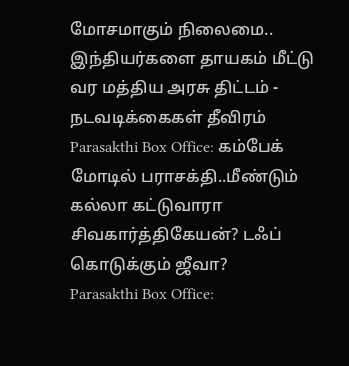மோசமாகும் நிலைமை.. இந்தியர்களை தாயகம் மீட்டு வர மத்திய அரசு திட்டம் - நடவடிக்கைகள் தீவிரம்
Parasakthi Box Office: கம்பேக் மோடில் பராசக்தி..மீண்டும் கல்லா கட்டுவாரா சிவகார்த்திகேயன்? டஃப் கொடுக்கும் ஜீவா?
Parasakthi Box Office: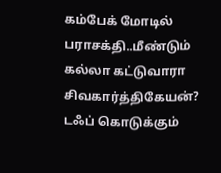கம்பேக் மோடில் பராசக்தி..மீண்டும் கல்லா கட்டுவாரா சிவகார்த்திகேயன்? டஃப் கொடுக்கும்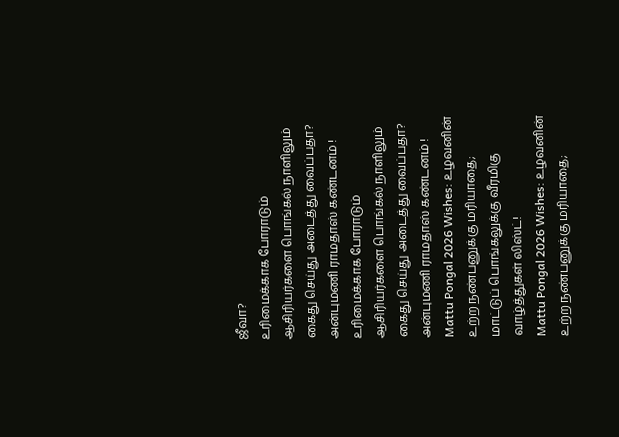ஜீவா?
உரிமைக்காக போராடும் ஆசிரியர்களை பொங்கல் நாளிலும் கைது செய்து அடைத்து வைப்பதா? அன்புமணி ராமதாஸ் கண்டனம் !
உரிமைக்காக போராடும் ஆசிரியர்களை பொங்கல் நாளிலும் கைது செய்து அடைத்து வைப்பதா? அன்புமணி ராமதாஸ் கண்டனம் !
Mattu Pongal 2026 Wishes: உழவனின் உற்ற நண்பனுக்கு மரியாதை; மாட்டுப் பொங்கலுக்கு வீரமிகு வாழ்த்துகள் லிஸ்ட்!
Mattu Pongal 2026 Wishes: உழவனின் உற்ற நண்பனுக்கு மரியாதை;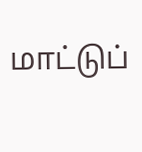மாட்டுப்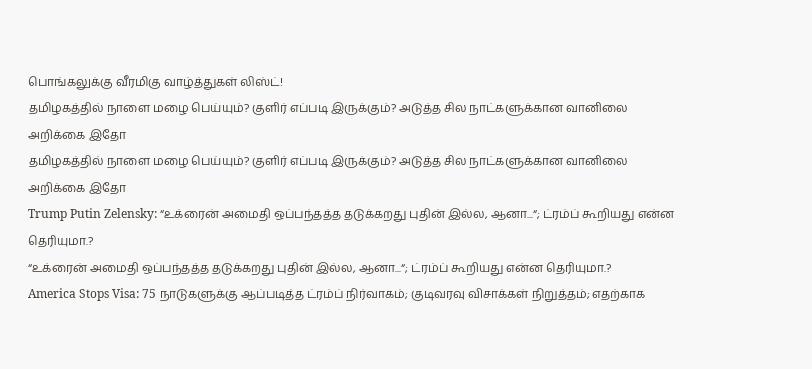பொங்கலுக்கு வீரமிகு வாழ்த்துகள் லிஸ்ட்!
தமிழகத்தில் நாளை மழை பெய்யும்? குளிர் எப்படி இருக்கும்? அடுத்த சில நாட்களுக்கான வானிலை அறிக்கை இதோ
தமிழகத்தில் நாளை மழை பெய்யும்? குளிர் எப்படி இருக்கும்? அடுத்த சில நாட்களுக்கான வானிலை அறிக்கை இதோ
Trump Putin Zelensky: “உக்ரைன் அமைதி ஒப்பந்தத்த தடுக்கறது புதின் இல்ல, ஆனா...“; ட்ரம்ப் கூறியது என்ன தெரியுமா.?
“உக்ரைன் அமைதி ஒப்பந்தத்த தடுக்கறது புதின் இல்ல, ஆனா...“; ட்ரம்ப் கூறியது என்ன தெரியுமா.?
America Stops Visa: 75 நாடுகளுக்கு ஆப்படித்த ட்ரம்ப் நிர்வாகம்; குடிவரவு விசாக்கள் நிறுத்தம்; எதற்காக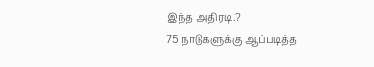இந்த அதிரடி.?
75 நாடுகளுக்கு ஆப்படித்த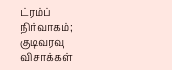ட்ரம்ப் நிர்வாகம்; குடிவரவு விசாக்கள்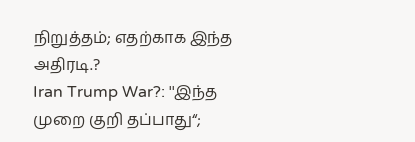நிறுத்தம்; எதற்காக இந்த அதிரடி.?
Iran Trump War?: ''இந்த முறை குறி தப்பாது“;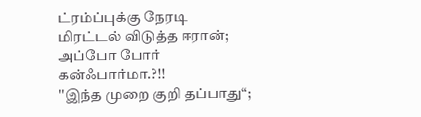ட்ரம்ப்புக்கு நேரடி மிரட்டல் விடுத்த ஈரான்; அப்போ போர் கன்ஃபார்மா.?!!
''இந்த முறை குறி தப்பாது“;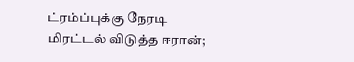ட்ரம்ப்புக்கு நேரடி மிரட்டல் விடுத்த ஈரான்;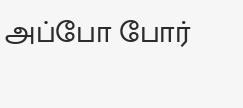அப்போ போர்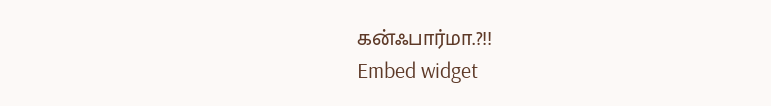கன்ஃபார்மா.?!!
Embed widget